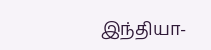இந்தியா-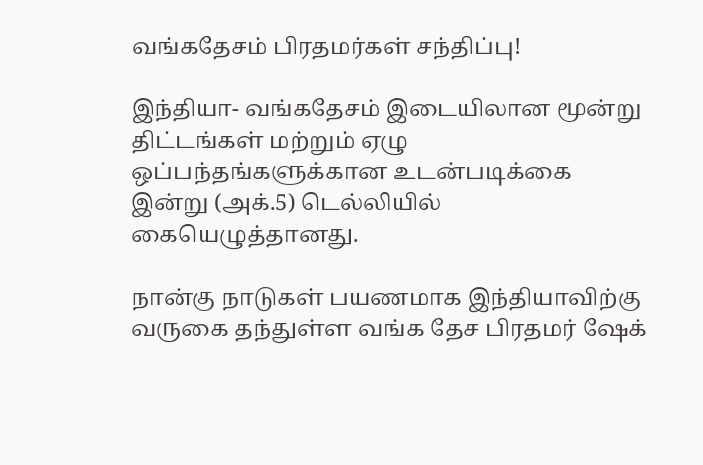வங்கதேசம் பிரதமர்கள் சந்திப்பு!

இந்தியா- வங்கதேசம் இடையிலான மூன்று திட்டங்கள் மற்றும் ஏழு ஒப்பந்தங்களுக்கான உடன்படிக்கை இன்று (அக்.5) டெல்லியில் கையெழுத்தானது.

நான்கு நாடுகள் பயணமாக இந்தியாவிற்கு வருகை தந்துள்ள வங்க தேச பிரதமர் ஷேக்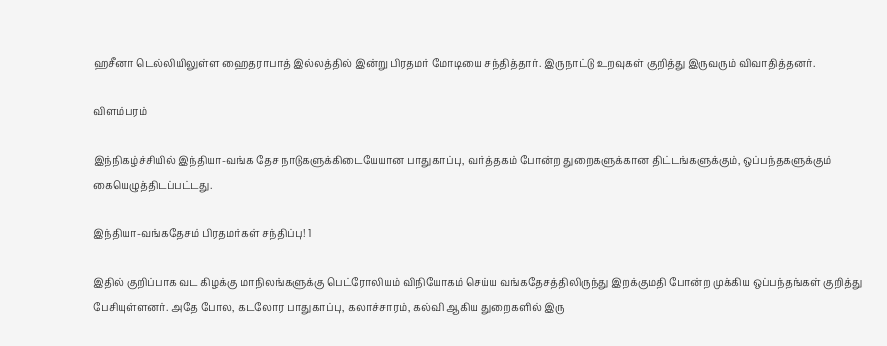ஹசீனா டெல்லியிலுள்ள ஹைதராபாத் இல்லத்தில் இன்று பிரதமர் மோடியை சந்தித்தார். இருநாட்டு உறவுகள் குறித்து இருவரும் விவாதித்தனர்.

விளம்பரம்

இந்நிகழ்ச்சியில் இந்தியா-வங்க தேச நாடுகளுக்கிடையேயான பாதுகாப்பு, வர்த்தகம் போன்ற துறைகளுக்கான திட்டங்களுக்கும், ஒப்பந்தகளுக்கும் கையெழுத்திடப்பட்டது.

இந்தியா-வங்கதேசம் பிரதமர்கள் சந்திப்பு! 1

இதில் குறிப்பாக வட கிழக்கு மாநிலங்களுக்கு பெட்ரோலியம் விநியோகம் செய்ய வங்கதேசத்திலிருந்து இறக்குமதி போன்ற முக்கிய ஒப்பந்தங்கள் குறித்து பேசியுள்ளனர். அதே போல, கடலோர பாதுகாப்பு, கலாச்சாரம், கல்வி ஆகிய துறைகளில் இரு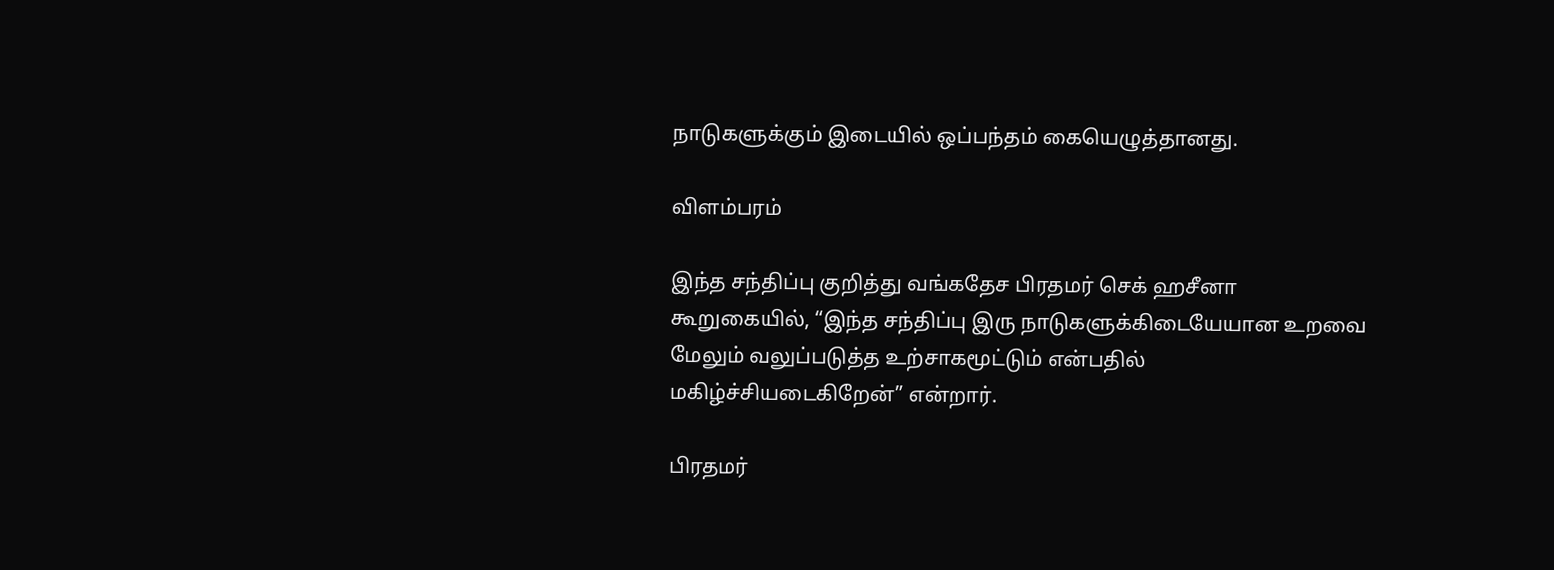நாடுகளுக்கும் இடையில் ஒப்பந்தம் கையெழுத்தானது.

விளம்பரம்

இந்த சந்திப்பு குறித்து வங்கதேச பிரதமர் செக் ஹசீனா கூறுகையில், “இந்த சந்திப்பு இரு நாடுகளுக்கிடையேயான உறவை மேலும் வலுப்படுத்த உற்சாகமூட்டும் என்பதில் மகிழ்ச்சியடைகிறேன்” என்றார்.

பிரதமர்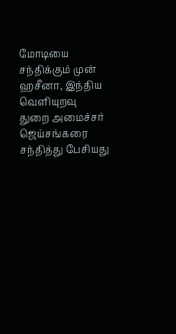மோடியை சந்திக்கும் முன் ஹசீனா, இந்திய வெளியுறவு துறை அமைச்சர் ஜெய்சங்கரை சந்தித்து பேசியது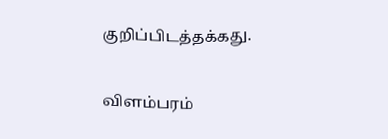குறிப்பிடத்தக்கது.

விளம்பரம்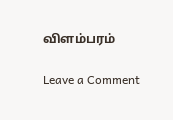விளம்பரம்

Leave a Comment